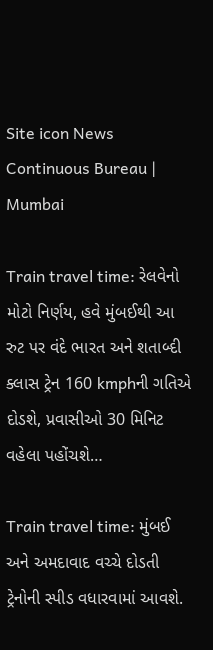Site icon News Continuous Bureau | Mumbai

Train travel time: રેલવેનો મોટો નિર્ણય, હવે મુંબઈથી આ રુટ પર વંદે ભારત અને શતાબ્દી ક્લાસ ટ્રેન 160 kmphની ગતિએ દોડશે, પ્રવાસીઓ 30 મિનિટ વહેલા પહોંચશે…

Train travel time: મુંબઈ અને અમદાવાદ વચ્ચે દોડતી ટ્રેનોની સ્પીડ વધારવામાં આવશે.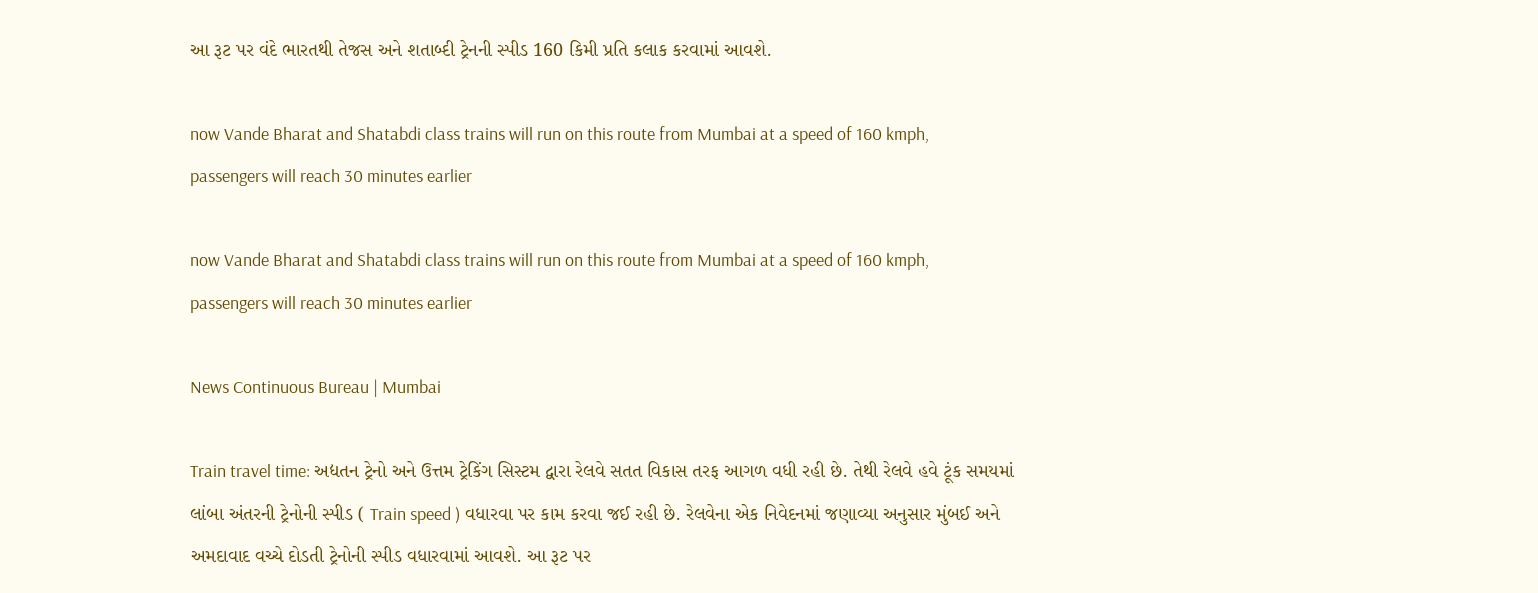આ રૂટ પર વંદે ભારતથી તેજસ અને શતાબ્દી ટ્રેનની સ્પીડ 160 કિમી પ્રતિ કલાક કરવામાં આવશે.

now Vande Bharat and Shatabdi class trains will run on this route from Mumbai at a speed of 160 kmph, passengers will reach 30 minutes earlier

now Vande Bharat and Shatabdi class trains will run on this route from Mumbai at a speed of 160 kmph, passengers will reach 30 minutes earlier

News Continuous Bureau | Mumbai

Train travel time: અદ્યતન ટ્રેનો અને ઉત્તમ ટ્રેકિંગ સિસ્ટમ દ્વારા રેલવે સતત વિકાસ તરફ આગળ વધી રહી છે. તેથી રેલવે હવે ટૂંક સમયમાં લાંબા અંતરની ટ્રેનોની સ્પીડ ( Train speed ) વધારવા પર કામ કરવા જઈ રહી છે. રેલવેના એક નિવેદનમાં જણાવ્યા અનુસાર મુંબઈ અને અમદાવાદ વચ્ચે દોડતી ટ્રેનોની સ્પીડ વધારવામાં આવશે. આ રૂટ પર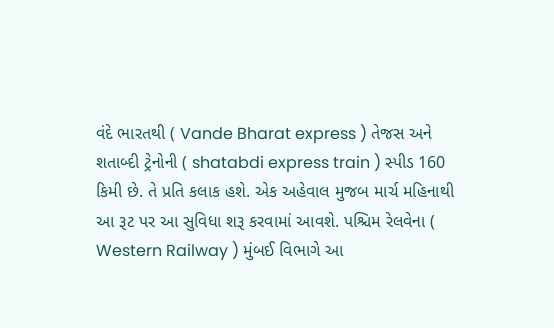વંદે ભારતથી ( Vande Bharat express ) તેજસ અને શતાબ્દી ટ્રેનોની ( shatabdi express train ) સ્પીડ 160 કિમી છે. તે પ્રતિ કલાક હશે. એક અહેવાલ મુજબ માર્ચ મહિનાથી આ રૂટ પર આ સુવિધા શરૂ કરવામાં આવશે. પશ્ચિમ રેલવેના ( Western Railway ) મુંબઈ વિભાગે આ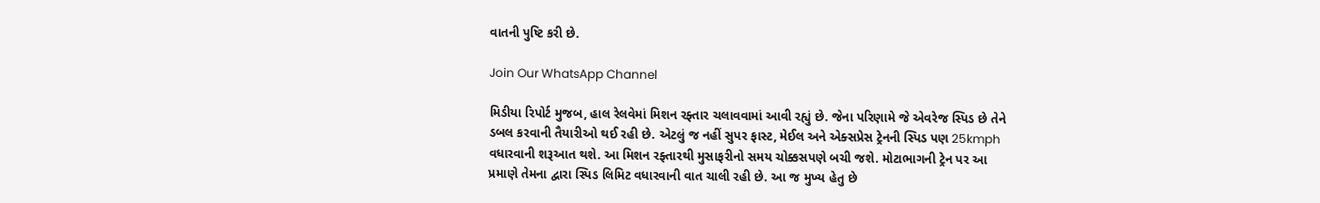વાતની પુષ્ટિ કરી છે.

Join Our WhatsApp Channel

મિડીયા રિપોર્ટ મુજબ, હાલ રેલવેમાં મિશન રફ્તાર ચલાવવામાં આવી રહ્યું છે. જેના પરિણામે જે એવરેજ સ્પિડ છે તેને ડબલ કરવાની તૈયારીઓ થઈ રહી છે. એટલું જ નહીં સુપર ફાસ્ટ, મેઈલ અને એક્સપ્રેસ ટ્રેનની સ્પિડ પણ 25kmph વધારવાની શરૂઆત થશે. આ મિશન રફ્તારથી મુસાફરીનો સમય ચોક્કસપણે બચી જશે. મોટાભાગની ટ્રેન પર આ પ્રમાણે તેમના દ્વારા સ્પિડ લિમિટ વધારવાની વાત ચાલી રહી છે. આ જ મુખ્ય હેતુ છે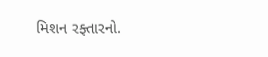મિશન રફ્તારનો.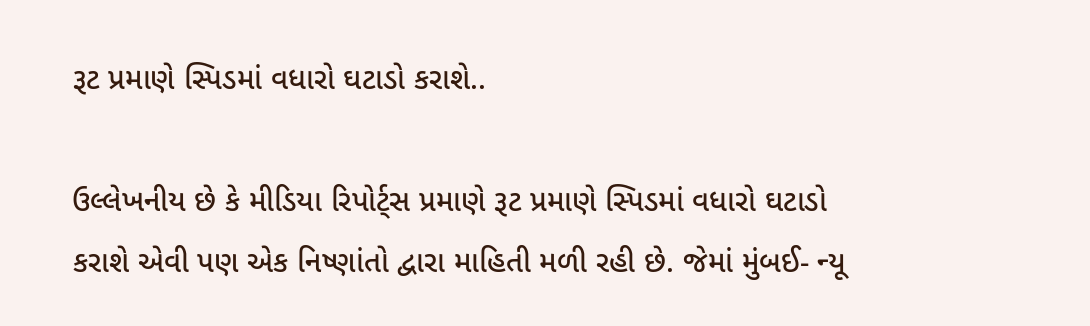રૂટ પ્રમાણે સ્પિડમાં વધારો ઘટાડો કરાશે..

ઉલ્લેખનીય છે કે મીડિયા રિપોર્ટ્સ પ્રમાણે રૂટ પ્રમાણે સ્પિડમાં વધારો ઘટાડો કરાશે એવી પણ એક નિષ્ણાંતો દ્વારા માહિતી મળી રહી છે. જેમાં મુંબઈ- ન્યૂ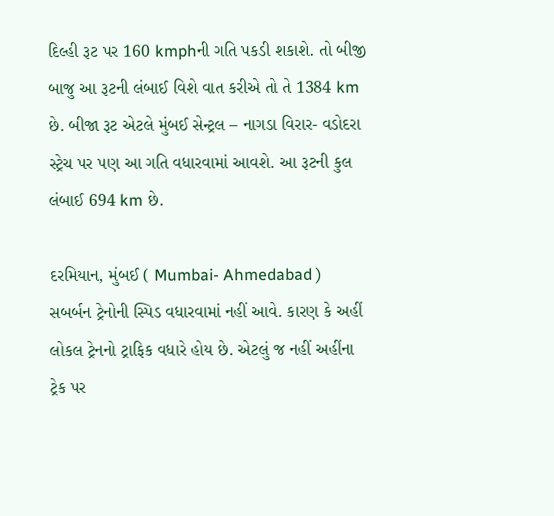દિલ્હી રૂટ પર 160 kmphની ગતિ પકડી શકાશે. તો બીજી બાજુ આ રૂટની લંબાઈ વિશે વાત કરીએ તો તે 1384 km છે. બીજા રૂટ એટલે મુંબઈ સેન્ટ્રલ – નાગડા વિરાર- વડોદરા સ્ટ્રેચ પર પણ આ ગતિ વધારવામાં આવશે. આ રૂટની કુલ લંબાઈ 694 km છે.

દરમિયાન, મુંબઈ ( Mumbai- Ahmedabad ) સબર્બન ટ્રેનોની સ્પિડ વધારવામાં નહીં આવે. કારણ કે અહીં લોકલ ટ્રેનનો ટ્રાફિક વધારે હોય છે. એટલું જ નહીં અહીંના ટ્રેક પર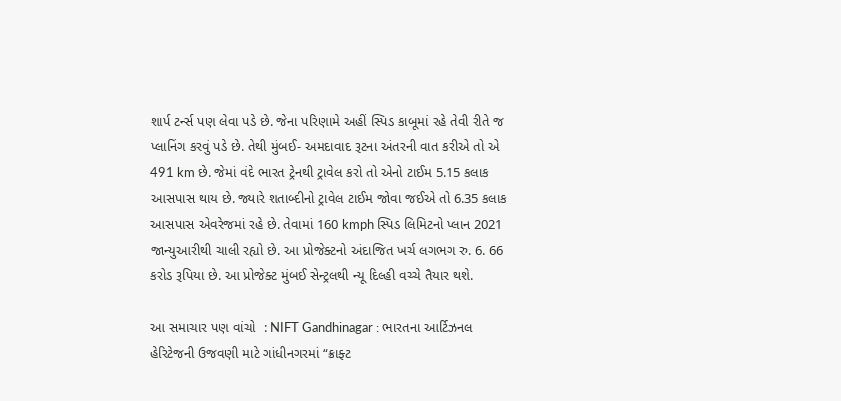શાર્પ ટર્ન્સ પણ લેવા પડે છે. જેના પરિણામે અહીં સ્પિડ કાબૂમાં રહે તેવી રીતે જ પ્લાનિંગ કરવું પડે છે. તેથી મુંબઈ- અમદાવાદ રૂટના અંતરની વાત કરીએ તો એ 491 km છે. જેમાં વંદે ભારત ટ્રેનથી ટ્રાવેલ કરો તો એનો ટાઈમ 5.15 કલાક આસપાસ થાય છે. જ્યારે શતાબ્દીનો ટ્રાવેલ ટાઈમ જોવા જઈએ તો 6.35 કલાક આસપાસ એવરેજમાં રહે છે. તેવામાં 160 kmph સ્પિડ લિમિટનો પ્લાન 2021 જાન્યુઆરીથી ચાલી રહ્યો છે. આ પ્રોજેક્ટનો અંદાજિત ખર્ચ લગભગ રુ. 6. 66 કરોડ રૂપિયા છે. આ પ્રોજેક્ટ મુંબઈ સેન્ટ્રલથી ન્યૂ દિલ્હી વચ્ચે તૈયાર થશે.

આ સમાચાર પણ વાંચો  : NIFT Gandhinagar : ભારતના આર્ટિઝનલ હેરિટેજની ઉજવણી માટે ગાંધીનગરમાં “ક્રાફ્ટ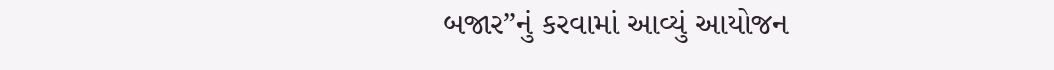બજાર”નું કરવામાં આવ્યું આયોજન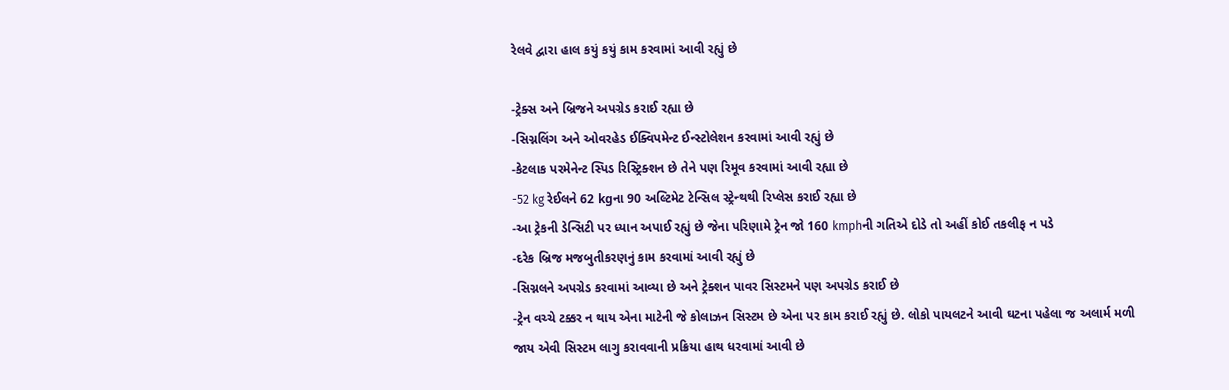રેલવે દ્વારા હાલ કયું કયું કામ કરવામાં આવી રહ્યું છે

-ટ્રેક્સ અને બ્રિજને અપગ્રેડ કરાઈ રહ્યા છે
-સિગ્નલિંગ અને ઓવરહેડ ઈક્વિપમેન્ટ ઈન્સ્ટોલેશન કરવામાં આવી રહ્યું છે
-કેટલાક પરમેનેન્ટ સ્પિડ રિસ્ટ્રિક્શન છે તેને પણ રિમૂવ કરવામાં આવી રહ્યા છે
-52 kg રેઈલને 62 kgના 90 અલ્ટિમેટ ટેન્સિલ સ્ટ્રેન્થથી રિપ્લેસ કરાઈ રહ્યા છે
-આ ટ્રેકની ડેન્સિટી પર ધ્યાન અપાઈ રહ્યું છે જેના પરિણામે ટ્રેન જો 160 kmphની ગતિએ દોડે તો અહીં કોઈ તકલીફ ન પડે
-દરેક બ્રિજ મજબુતીકરણનું કામ કરવામાં આવી રહ્યું છે
-સિગ્નલને અપગ્રેડ કરવામાં આવ્યા છે અને ટ્રેક્શન પાવર સિસ્ટમને પણ અપગ્રેડ કરાઈ છે
-ટ્રેન વચ્ચે ટક્કર ન થાય એના માટેની જે કોલાઝન સિસ્ટમ છે એના પર કામ કરાઈ રહ્યું છે. લોકો પાયલટને આવી ઘટના પહેલા જ અલાર્મ મળી જાય એવી સિસ્ટમ લાગુ કરાવવાની પ્રક્રિયા હાથ ધરવામાં આવી છે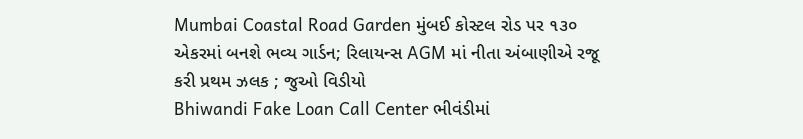Mumbai Coastal Road Garden મુંબઈ કોસ્ટલ રોડ પર ૧૩૦ એકરમાં બનશે ભવ્ય ગાર્ડન; રિલાયન્સ AGM માં નીતા અંબાણીએ રજૂ કરી પ્રથમ ઝલક ; જુઓ વિડીયો
Bhiwandi Fake Loan Call Center ભીવંડીમાં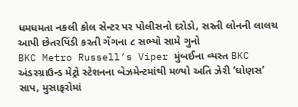ધમધમતા નકલી કોલ સેન્ટર પર પોલીસનો દરોડો, સસ્તી લોનની લાલચ આપી છેતરપિંડી કરતી ગેંગના ૮ સભ્યો સામે ગુનો
BKC Metro Russell’s Viper મુંબઈના વ્યસ્ત BKC અંડરગ્રાઉન્ડ મેટ્રો સ્ટેશનના બેઝમેન્ટમાંથી મળ્યો અતિ ઝેરી ‘ઘોણસ’ સાપ, મુસાફરોમાં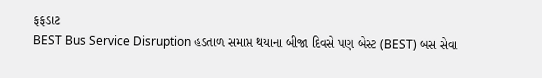ફફડાટ
BEST Bus Service Disruption હડતાળ સમાપ્ત થયાના બીજા દિવસે પણ બેસ્ટ (BEST) બસ સેવા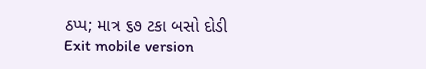ઠપ્પ; માત્ર ૬૭ ટકા બસો દોડી
Exit mobile version